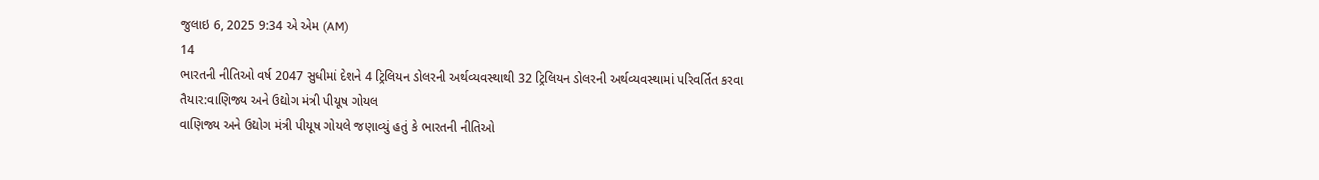જુલાઇ 6, 2025 9:34 એ એમ (AM)
14
ભારતની નીતિઓ વર્ષ 2047 સુધીમાં દેશને 4 ટ્રિલિયન ડોલરની અર્થવ્યવસ્થાથી 32 ટ્રિલિયન ડોલરની અર્થવ્યવસ્થામાં પરિવર્તિત કરવા તૈયાર:વાણિજ્ય અને ઉદ્યોગ મંત્રી પીયૂષ ગોયલ
વાણિજ્ય અને ઉદ્યોગ મંત્રી પીયૂષ ગોયલે જણાવ્યું હતું કે ભારતની નીતિઓ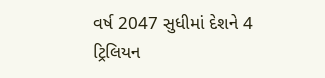વર્ષ 2047 સુધીમાં દેશને 4 ટ્રિલિયન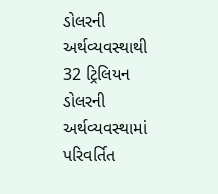ડોલરની અર્થવ્યવસ્થાથી 32 ટ્રિલિયન ડોલરની અર્થવ્યવસ્થામાં પરિવર્તિત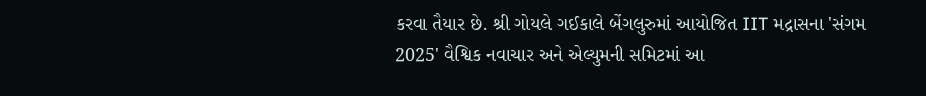કરવા તૈયાર છે. શ્રી ગોયલે ગઈકાલે બેંગલુરુમાં આયોજિત IIT મદ્રાસના 'સંગમ 2025' વૈશ્વિક નવાચાર અને એલ્યુમની સમિટમાં આ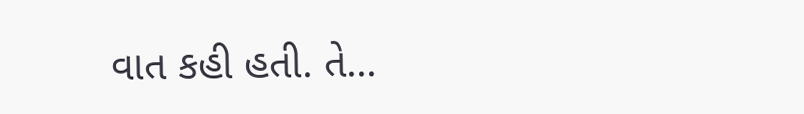વાત કહી હતી. તે...